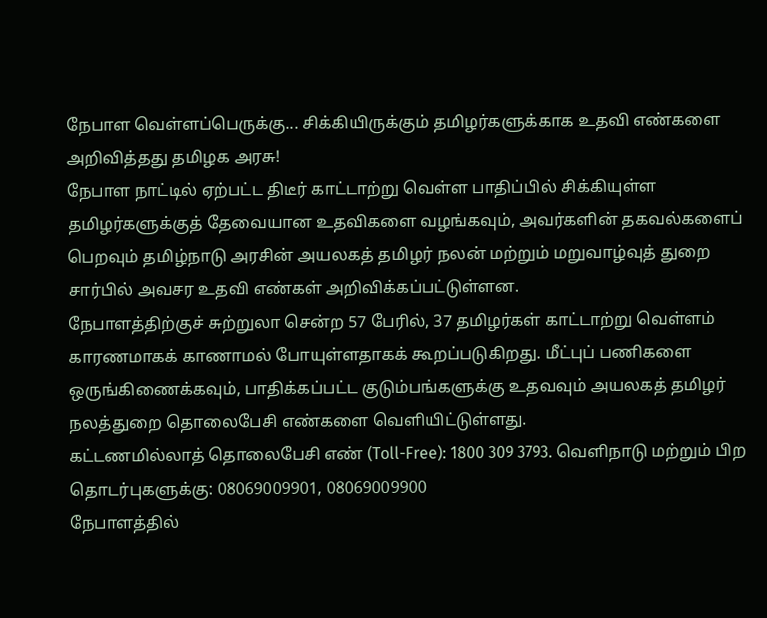நேபாள வெள்ளப்பெருக்கு... சிக்கியிருக்கும் தமிழர்களுக்காக உதவி எண்களை அறிவித்தது தமிழக அரசு!
நேபாள நாட்டில் ஏற்பட்ட திடீர் காட்டாற்று வெள்ள பாதிப்பில் சிக்கியுள்ள தமிழர்களுக்குத் தேவையான உதவிகளை வழங்கவும், அவர்களின் தகவல்களைப் பெறவும் தமிழ்நாடு அரசின் அயலகத் தமிழர் நலன் மற்றும் மறுவாழ்வுத் துறை சார்பில் அவசர உதவி எண்கள் அறிவிக்கப்பட்டுள்ளன.
நேபாளத்திற்குச் சுற்றுலா சென்ற 57 பேரில், 37 தமிழர்கள் காட்டாற்று வெள்ளம் காரணமாகக் காணாமல் போயுள்ளதாகக் கூறப்படுகிறது. மீட்புப் பணிகளை ஒருங்கிணைக்கவும், பாதிக்கப்பட்ட குடும்பங்களுக்கு உதவவும் அயலகத் தமிழர் நலத்துறை தொலைபேசி எண்களை வெளியிட்டுள்ளது.
கட்டணமில்லாத் தொலைபேசி எண் (Toll-Free): 1800 309 3793. வெளிநாடு மற்றும் பிற தொடர்புகளுக்கு: 08069009901, 08069009900
நேபாளத்தில்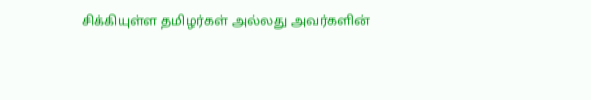சிக்கியுள்ள தமிழர்கள் அல்லது அவர்களின்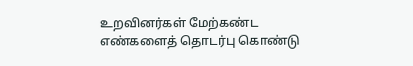உறவினர்கள் மேற்கண்ட எண்களைத் தொடர்பு கொண்டு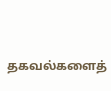தகவல்களைத்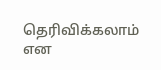தெரிவிக்கலாம் என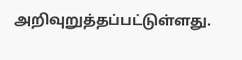அறிவுறுத்தப்பட்டுள்ளது.